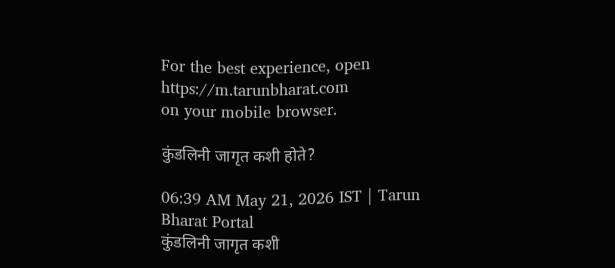For the best experience, open
https://m.tarunbharat.com
on your mobile browser.

कुंडलिनी जागृत कशी होते?

06:39 AM May 21, 2026 IST | Tarun Bharat Portal
कुंडलिनी जागृत कशी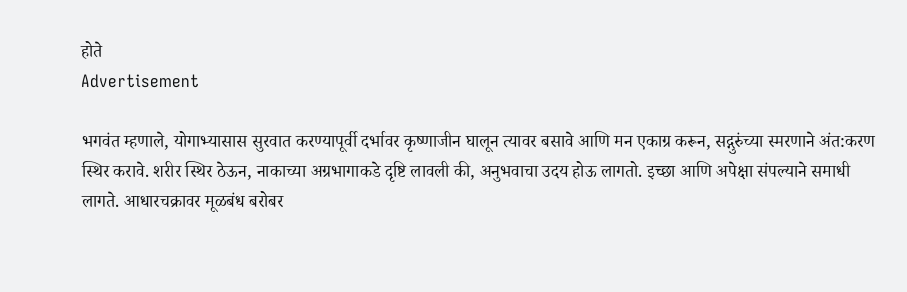होते
Advertisement

भगवंत म्हणाले, योगाभ्यासास सुरवात करण्यापूर्वी दर्भावर कृष्णाजीन घालून त्यावर बसावे आणि मन एकाग्र करून, सद्गुरुंच्या स्मरणाने अंत:करण स्थिर करावे. शरीर स्थिर ठेऊन, नाकाच्या अग्रभागाकडे दृष्टि लावली की, अनुभवाचा उदय होऊ लागतो. इच्छा आणि अपेक्षा संपल्याने समाधी लागते. आधारचक्रावर मूळबंध बरोबर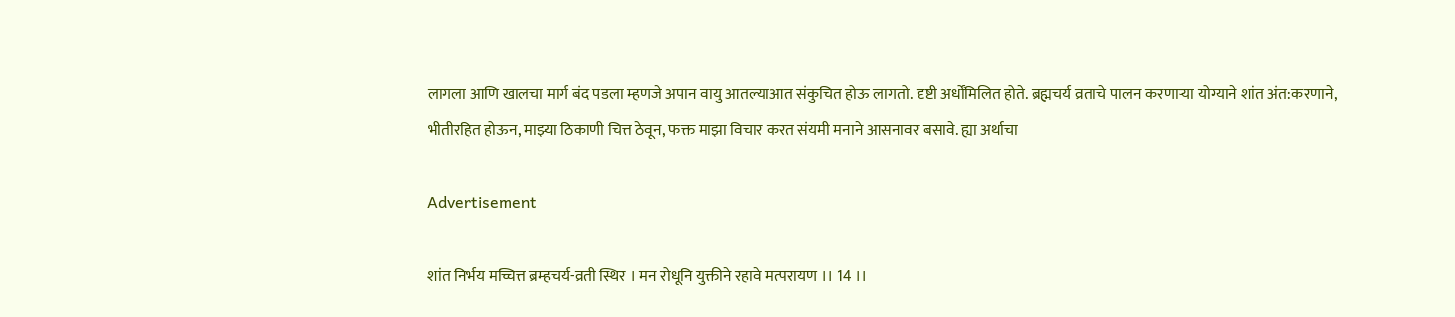लागला आणि खालचा मार्ग बंद पडला म्हणजे अपान वायु आतल्याआत संकुचित होऊ लागतो. दृष्टी अर्धोंमिलित होते. ब्रह्मचर्य व्रताचे पालन करणाऱ्या योग्याने शांत अंत:करणाने, भीतीरहित होऊन, माझ्या ठिकाणी चित्त ठेवून, फक्त माझा विचार करत संयमी मनाने आसनावर बसावे. ह्या अर्थाचा

Advertisement

शांत निर्भय मच्चित्त ब्रम्हचर्य-व्रती स्थिर । मन रोधूनि युक्तीने रहावे मत्परायण ।। 14 ।।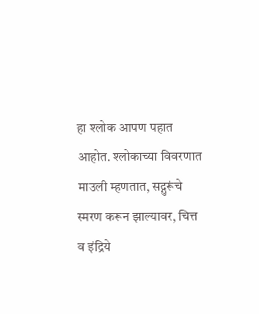हा श्लोक आपण पहात आहोत. श्लोकाच्या विवरणात माउली म्हणतात, सद्गुरूंचे स्मरण करून झाल्यावर, चित्त व इंद्रिये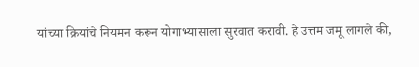यांच्या क्रियांचे नियमन करून योगाभ्यासाला सुरवात करावी. हे उत्तम जमू लागले की,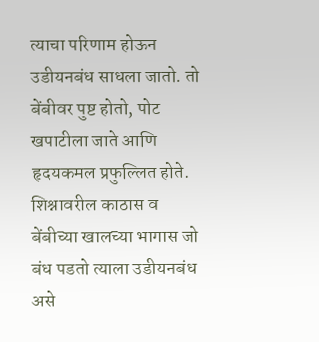त्याचा परिणाम होऊन उडीयनबंध साधला जातो. तो बेंबीवर पुष्ट होतो, पोट खपाटीला जाते आणि हृदयकमल प्रफुल्लित होते. शिश्नावरील काठास व बेंबीच्या खालच्या भागास जो बंध पडतो त्याला उडीयनबंध असे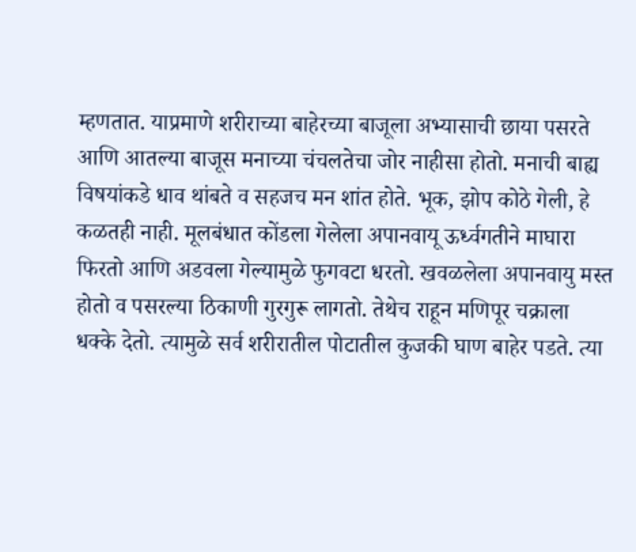म्हणतात. याप्रमाणे शरीराच्या बाहेरच्या बाजूला अभ्यासाची छाया पसरते आणि आतल्या बाजूस मनाच्या चंचलतेचा जोर नाहीसा होतो. मनाची बाह्य विषयांकडे धाव थांबते व सहजच मन शांत होते. भूक, झोप कोठे गेली, हे कळतही नाही. मूलबंधात कोंडला गेलेला अपानवायू ऊर्ध्वगतीने माघारा फिरतो आणि अडवला गेल्यामुळे फुगवटा धरतो. खवळलेला अपानवायु मस्त होतो व पसरल्या ठिकाणी गुरगुरू लागतो. तेथेच राहून मणिपूर चक्राला धक्के देतो. त्यामुळे सर्व शरीरातील पोटातील कुजकी घाण बाहेर पडते. त्या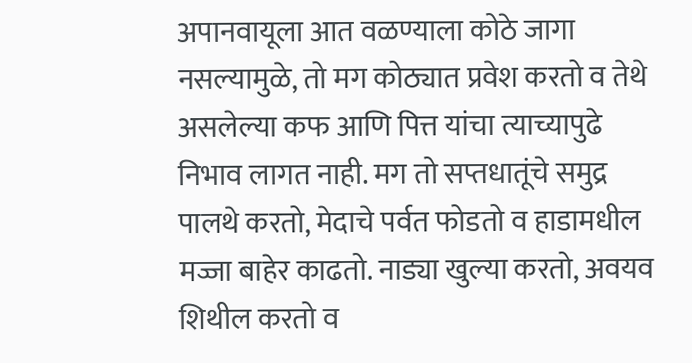अपानवायूला आत वळण्याला कोठे जागा नसल्यामुळे, तो मग कोठ्यात प्रवेश करतो व तेथे असलेल्या कफ आणि पित्त यांचा त्याच्यापुढे निभाव लागत नाही. मग तो सप्तधातूंचे समुद्र पालथे करतो, मेदाचे पर्वत फोडतो व हाडामधील मज्जा बाहेर काढतो. नाड्या खुल्या करतो, अवयव शिथील करतो व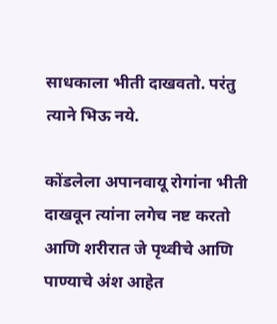साधकाला भीती दाखवतो. परंतु त्याने भिऊ नये.

कोंडलेला अपानवायू रोगांना भीती दाखवून त्यांना लगेच नष्ट करतो आणि शरीरात जे पृथ्वीचे आणि पाण्याचे अंश आहेत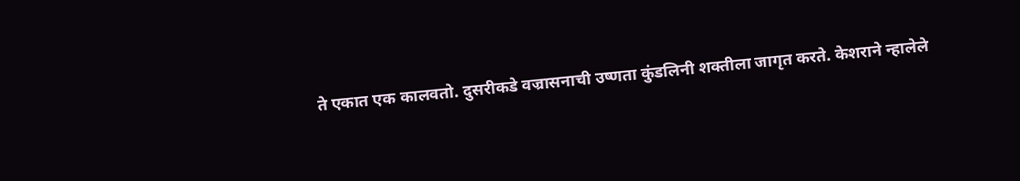ते एकात एक कालवतो. दुसरीकडे वज्रासनाची उष्णता कुंडलिनी शक्तीला जागृत करते. केशराने न्हालेले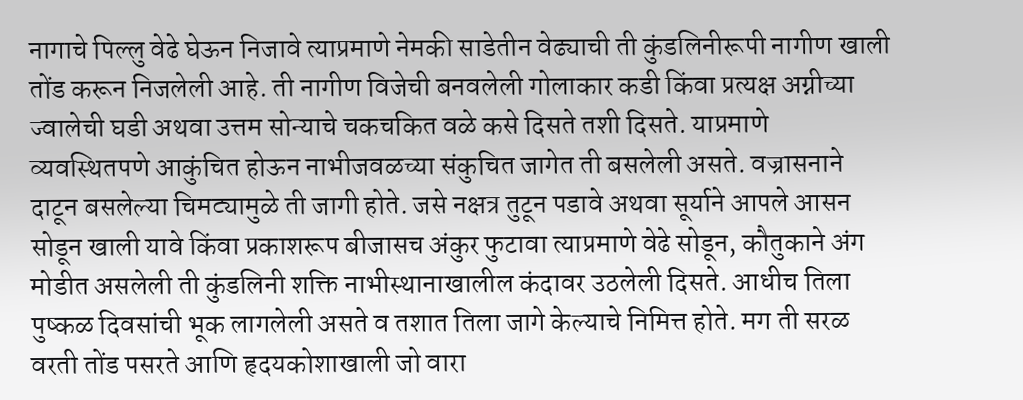नागाचे पिल्लु वेढे घेऊन निजावे त्याप्रमाणे नेमकी साडेतीन वेढ्याची ती कुंडलिनीरूपी नागीण खाली तोंड करून निजलेली आहे. ती नागीण विजेची बनवलेली गोलाकार कडी किंवा प्रत्यक्ष अग्नीच्या ज्वालेची घडी अथवा उत्तम सोन्याचे चकचकित वळे कसे दिसते तशी दिसते. याप्रमाणे व्यवस्थितपणे आकुंचित होऊन नाभीजवळच्या संकुचित जागेत ती बसलेली असते. वज्रासनाने दाटून बसलेल्या चिमट्यामुळे ती जागी होते. जसे नक्षत्र तुटून पडावे अथवा सूर्याने आपले आसन सोडून खाली यावे किंवा प्रकाशरूप बीजासच अंकुर फुटावा त्याप्रमाणे वेढे सोडून, कौतुकाने अंग मोडीत असलेली ती कुंडलिनी शक्ति नाभीस्थानाखालील कंदावर उठलेली दिसते. आधीच तिला पुष्कळ दिवसांची भूक लागलेली असते व तशात तिला जागे केल्याचे निमित्त होते. मग ती सरळ वरती तोंड पसरते आणि हृदयकोशाखाली जो वारा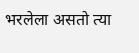भरलेला असतो त्या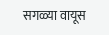सगळ्या वायूस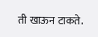ती खाऊन टाकते.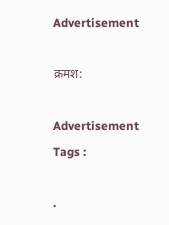Advertisement

क्रमश:

Advertisement
Tags :

.